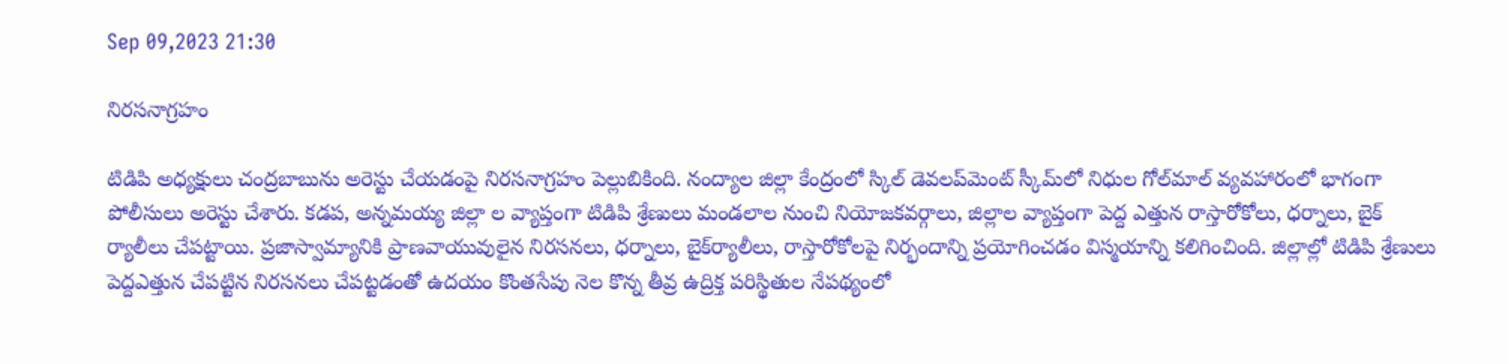Sep 09,2023 21:30

నిరసనాగ్రహం

టిడిపి అధ్యక్షులు చంద్రబాబును అరెస్టు చేయడంపై నిరసనాగ్రహం పెల్లుబికింది. నంద్యాల జిల్లా కేంద్రంలో స్కిల్‌ డెవలప్‌మెంట్‌ స్కీమ్‌లో నిధుల గోల్‌మాల్‌ వ్యవహారంలో భాగంగా పోలీసులు అరెస్టు చేశారు. కడప, అన్నమయ్య జిల్లా ల వ్యాప్తంగా టిడిపి శ్రేణులు మండలాల నుంచి నియోజకవర్గాలు, జిల్లాల వ్యాప్తంగా పెద్ద ఎత్తున రాస్తారోకోలు, ధర్నాలు, బైక్‌ ర్యాలీలు చేపట్టాయి. ప్రజాస్వామ్యానికి ప్రాణవాయువులైన నిరసనలు, ధర్నాలు, బైక్‌ర్యాలీలు, రాస్తారోకోలపై నిర్భందాన్ని ప్రయోగించడం విస్మయాన్ని కలిగించింది. జిల్లాల్లో టిడిపి శ్రేణులు పెద్దఎత్తున చేపట్టిన నిరసనలు చేపట్టడంతో ఉదయం కొంతసేపు నెల కొన్న తీవ్ర ఉద్రిక్త పరిస్థితుల నేపథ్యంలో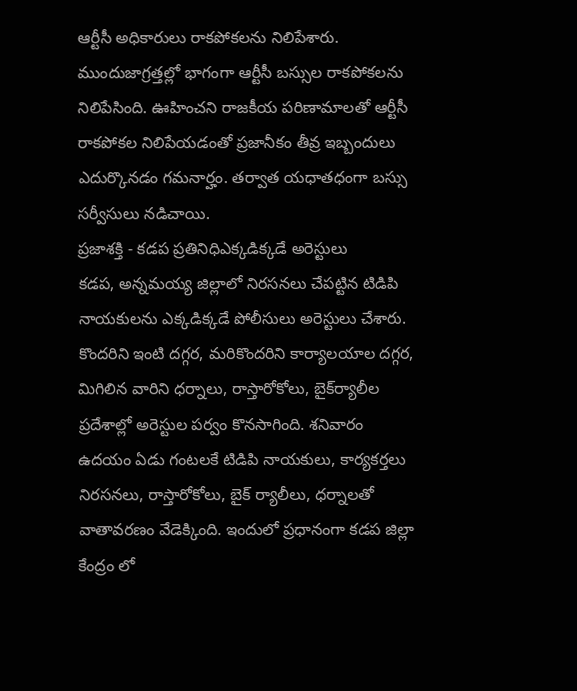ఆర్టీసీ అధికారులు రాకపోకలను నిలిపేశారు. ముందుజాగ్రత్తల్లో భాగంగా ఆర్టీసీ బస్సుల రాకపోకలను నిలిపేసింది. ఊహించని రాజకీయ పరిణామాలతో ఆర్టీసీ రాకపోకల నిలిపేయడంతో ప్రజానీకం తీవ్ర ఇబ్బందులు ఎదుర్కొనడం గమనార్హం. తర్వాత యధాతధంగా బస్సు సర్వీసులు నడిచాయి.
ప్రజాశక్తి - కడప ప్రతినిధిఎక్కడిక్కడే అరెస్టులు
కడప, అన్నమయ్య జిల్లాలో నిరసనలు చేపట్టిన టిడిపి నాయకులను ఎక్కడిక్కడే పోలీసులు అరెస్టులు చేశారు. కొందరిని ఇంటి దగ్గర, మరికొందరిని కార్యాలయాల దగ్గర, మిగిలిన వారిని ధర్నాలు, రాస్తారోకోలు, బైక్‌ర్యాలీల ప్రదేశాల్లో అరెస్టుల పర్వం కొనసాగింది. శనివారం ఉదయం ఏడు గంటలకే టిడిపి నాయకులు, కార్యకర్తలు నిరసనలు, రాస్తారోకోలు, బైక్‌ ర్యాలీలు, ధర్నాలతో వాతావరణం వేడెక్కింది. ఇందులో ప్రధానంగా కడప జిల్లా కేంద్రం లో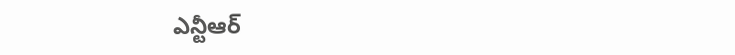ఎన్టీఆర్‌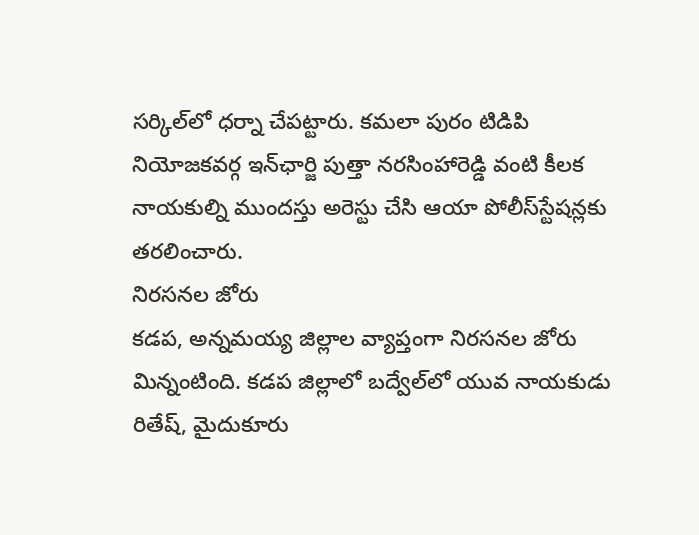సర్కిల్‌లో ధర్నా చేపట్టారు. కమలా పురం టిడిపి నియోజకవర్గ ఇన్‌ఛార్జి పుత్తా నరసింహారెడ్డి వంటి కీలక నాయకుల్ని ముందస్తు అరెస్టు చేసి ఆయా పోలీస్‌స్టేషన్లకు తరలించారు.
నిరసనల జోరు
కడప, అన్నమయ్య జిల్లాల వ్యాప్తంగా నిరసనల జోరు మిన్నంటింది. కడప జిల్లాలో బద్వేల్‌లో యువ నాయకుడు రితేష్‌, మైదుకూరు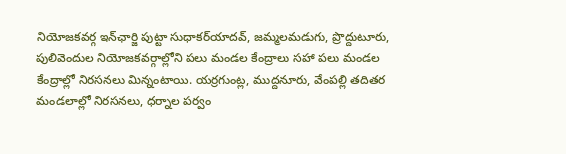నియోజకవర్గ ఇన్‌ఛార్జి పుట్టా సుధాకర్‌యాదవ్‌, జమ్మలమడుగు, ప్రొద్దుటూరు, పులివెందుల నియోజకవర్గాల్లోని పలు మండల కేంద్రాలు సహా పలు మండల కేంద్రాల్లో నిరసనలు మిన్నంటాయి. యర్రగుంట్ల, ముద్దనూరు, వేంపల్లి తదితర మండలాల్లో నిరసనలు, ధర్నాల పర్వం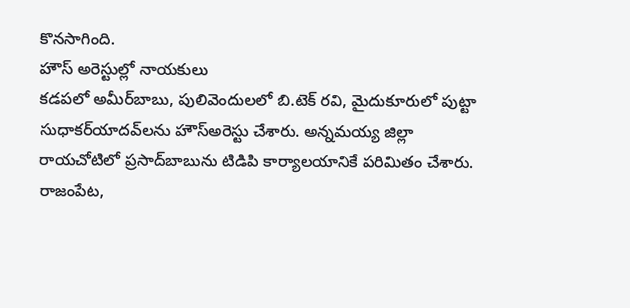కొనసాగింది.
హౌస్‌ అరెస్టుల్లో నాయకులు
కడపలో అమీర్‌బాబు, పులివెందులలో బి.టెక్‌ రవి, మైదుకూరులో పుట్టా సుధాకర్‌యాదవ్‌లను హౌస్‌అరెస్టు చేశారు. అన్నమయ్య జిల్లా రాయచోటిలో ప్రసాద్‌బాబును టిడిపి కార్యాలయానికే పరిమితం చేశారు. రాజంపేట,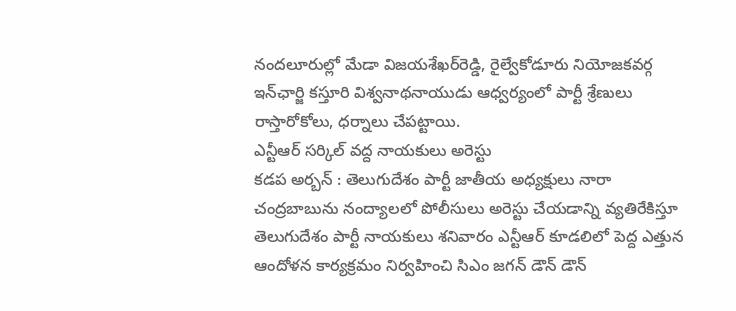నందలూరుల్లో మేడా విజయశేఖర్‌రెడ్డి, రైల్వేకోడూరు నియోజకవర్గ ఇన్‌ఛార్జి కస్తూరి విశ్వనాథనాయుడు ఆధ్వర్యంలో పార్టీ శ్రేణులు రాస్తారోకోలు, ధర్నాలు చేపట్టాయి.
ఎన్టీఆర్‌ సర్కిల్‌ వద్ద నాయకులు అరెస్టు
కడప అర్బన్‌ : తెలుగుదేశం పార్టీ జాతీయ అధ్యక్షులు నారా చంద్రబాబును నంద్యాలలో పోలీసులు అరెస్టు చేయడాన్ని వ్యతిరేకిస్తూ తెలుగుదేశం పార్టీ నాయకులు శనివారం ఎన్టీఆర్‌ కూడలిలో పెద్ద ఎత్తున ఆందోళన కార్యక్రమం నిర్వహించి సిఎం జగన్‌ డౌన్‌ డౌన్‌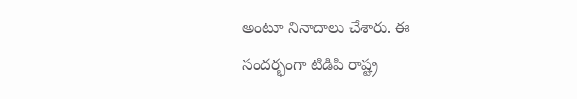అంటూ నినాదాలు చేశారు. ఈ సందర్భంగా టిడిపి రాష్ట్ర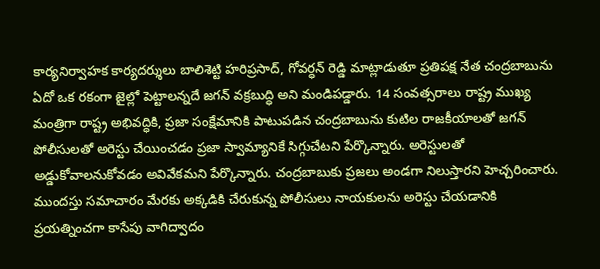కార్యనిర్వాహక కార్యదర్శులు బాలిశెట్టి హరిప్రసాద్‌, గోవర్ధన్‌ రెడ్డి మాట్లాడుతూ ప్రతిపక్ష నేత చంద్రబాబును ఏదో ఒక రకంగా జైల్లో పెట్టాలన్నదే జగన్‌ వక్రబుద్ధి అని మండిపడ్డారు. 14 సంవత్సరాలు రాష్ట్ర ముఖ్య మంత్రిగా రాష్ట్ర అభివద్ధికి, ప్రజా సంక్షేమానికి పాటుపడిన చంద్రబాబును కుటిల రాజకీయాలతో జగన్‌ పోలీసులతో అరెస్టు చేయించడం ప్రజా స్వామ్యానికే సిగ్గుచేటని పేర్కొన్నారు. అరెస్టులతో అడ్డుకోవాలనుకోవడం అవివేకమని పేర్కొన్నారు. చంద్రబాబుకు ప్రజలు అండగా నిలుస్తారని హెచ్చరించారు. ముందస్తు సమాచారం మేరకు అక్కడికి చేరుకున్న పోలీసులు నాయకులను అరెస్టు చేయడానికి ప్రయత్నించగా కాసేపు వాగిద్వాదం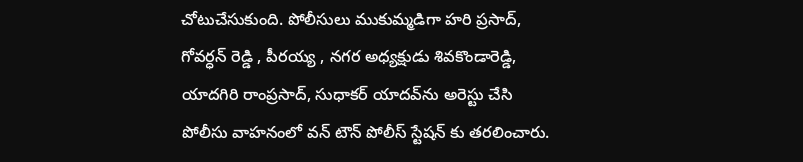చోటుచేసుకుంది. పోలీసులు ముకుమ్మడిగా హరి ప్రసాద్‌, గోవర్ధన్‌ రెడ్డి , పీరయ్య , నగర అధ్యక్షుడు శివకొండారెడ్డి, యాదగిరి రాంప్రసాద్‌, సుధాకర్‌ యాదవ్‌ను అరెస్టు చేసి పోలీసు వాహనంలో వన్‌ టౌన్‌ పోలీస్‌ స్టేషన్‌ కు తరలించారు.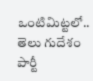ఒంటిమిట్టలో.. తెలు గుదేశం పార్టీ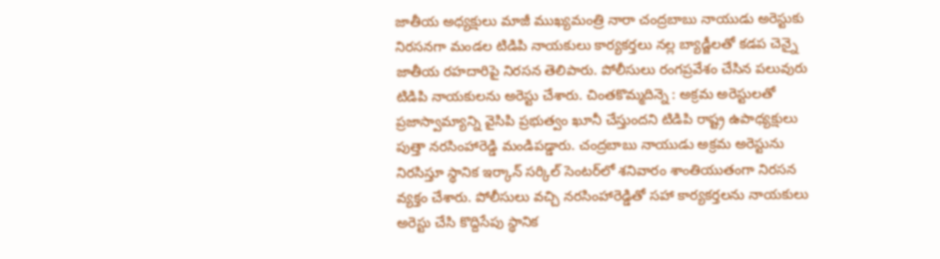జాతీయ అధ్యక్షులు మాజీ ముఖ్యమంత్రి నారా చంద్రబాబు నాయుడు అరెస్టుకు నిరసనగా మండల టిడిపి నాయకులు కార్యకర్తలు నల్ల బ్యాడ్జీలతో కడప చెన్నై జాతీయ రహదారిపై నిరసన తెలిపారు. పోలీసులు రంగప్రవేశం చేసిన పలువురు టిడిపి నాయకులను అరెస్టు చేశారు. చింతకొమ్మదిన్నె : అక్రమ అరెస్టులతో ప్రజాస్వామ్యాన్ని వైసిపి ప్రభుత్వం ఖూనీ చేస్తుందని టిడిపి రాష్ట్ర ఉపాధ్యక్షులు పుత్తా నరసింహారెడ్డి మండిపడ్డారు. చంద్రబాబు నాయుడు అక్రమ అరెస్టును నిరసిస్తూ స్థానిక ఇర్కాన్‌ సర్కిల్‌ సెంటర్‌లో శనివారం శాంతియుతంగా నిరసన వ్యక్తం చేశారు. పోలీసులు వచ్చి నరసింహారెడ్డితో సహా కార్యకర్తలను నాయకులు అరెస్టు చేసి కొద్దిసేపు స్థానిక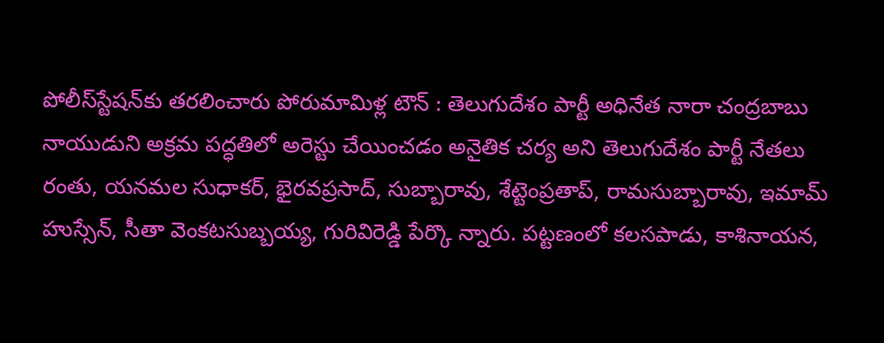పోలీస్‌స్టేషన్‌కు తరలించారు పోరుమామిళ్ల టౌన్‌ : తెలుగుదేశం పార్టీ అధినేత నారా చంద్రబాబు నాయుడుని అక్రమ పద్ధతిలో అరెస్టు చేయించడం అనైతిక చర్య అని తెలుగుదేశం పార్టీ నేతలు రంతు, యనమల సుధాకర్‌, భైరవప్రసాద్‌, సుబ్బారావు, శేట్టెంప్రతాప్‌, రామసుబ్బారావు, ఇమామ్‌ హుస్సేన్‌, సీతా వెంకటసుబ్బయ్య, గురివిరెడ్డి పేర్కొ న్నారు. పట్టణంలో కలసపాడు, కాశినాయన,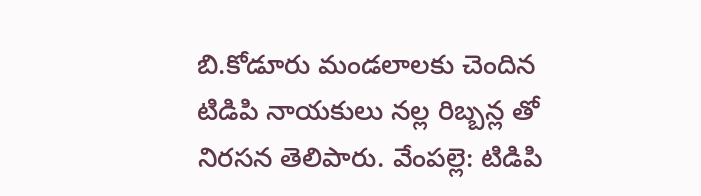బి.కోడూరు మండలాలకు చెందిన టిడిపి నాయకులు నల్ల రిబ్బన్ల తో నిరసన తెలిపారు. వేంపల్లె: టిడిపి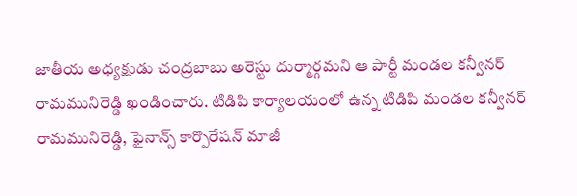జాతీయ అధ్యక్షుడు చంద్రబాబు అరెస్టు దుర్మార్గమని ఆ పార్టీ మండల కన్వీనర్‌ రామమునిరెడ్డి ఖండించారు. టిడిపి కార్యాలయంలో ఉన్న టిడిపి మండల కన్వీనర్‌ రామమునిరెడ్డి, ఫైనాన్స్‌ కార్పొరేషన్‌ మాజీ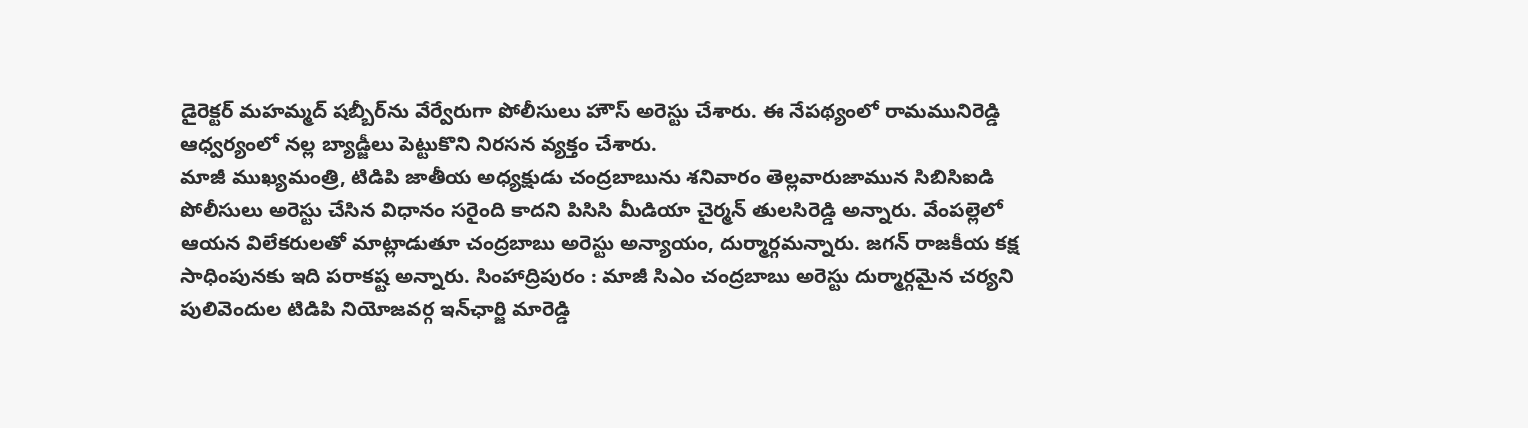డైరెక్టర్‌ మహమ్మద్‌ షబ్బీర్‌ను వేర్వేరుగా పోలీసులు హౌస్‌ అరెస్టు చేశారు. ఈ నేపథ్యంలో రామమునిరెడ్డి ఆధ్వర్యంలో నల్ల బ్యాడ్జీలు పెట్టుకొని నిరసన వ్యక్తం చేశారు.
మాజీ ముఖ్యమంత్రి, టిడిపి జాతీయ అధ్యక్షుడు చంద్రబాబును శనివారం తెల్లవారుజామున సిబిసిఐడి పోలీసులు అరెస్టు చేసిన విధానం సరైంది కాదని పిసిసి మీడియా చైర్మన్‌ తులసిరెడ్డి అన్నారు. వేంపల్లెలో ఆయన విలేకరులతో మాట్లాడుతూ చంద్రబాబు అరెస్టు అన్యాయం, దుర్మార్గమన్నారు. జగన్‌ రాజకీయ కక్ష సాధింపునకు ఇది పరాకష్ట అన్నారు. సింహాద్రిపురం : మాజీ సిఎం చంద్రబాబు అరెస్టు దుర్మార్గమైన చర్యని పులివెందుల టిడిపి నియోజవర్గ ఇన్‌ఛార్జి మారెడ్డి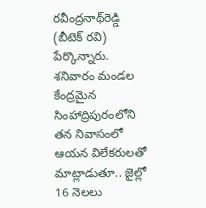రవీంద్రనాథ్‌రెడ్డి (బీటెక్‌ రవి) పేర్కొన్నారు. శనివారం మండల కేంద్రమైన సింహాద్రిపురంలోని తన నివాసంలో ఆయన విలేకరులతో మాట్లాడుతూ.. జైల్లో 16 నెలలు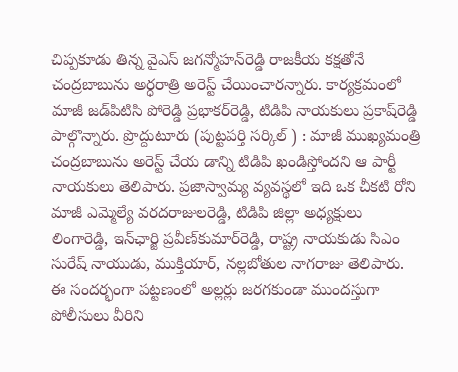చిప్పకూడు తిన్న వైఎస్‌ జగన్మోహన్‌రెడ్డి రాజకీయ కక్షతోనే చంద్రబాబును అర్ధరాత్రి అరెస్ట్‌ చేయించారన్నారు. కార్యక్రమంలో మాజీ జడ్‌పిటిసి పోరెడ్డి ప్రభాకర్‌రెడ్డి, టిడిపి నాయకులు ప్రకాష్‌రెడ్డి పాల్గొన్నారు. ప్రొద్దుటూరు (పుట్టపర్తి సర్కిల్‌ ) : మాజీ ముఖ్యమంత్రి చంద్రబాబును అరెస్ట్‌ చేయ డాన్ని టిడిపి ఖండిస్తోందని ఆ పార్టీ నాయకులు తెలిపారు. ప్రజాస్వామ్య వ్యవస్థలో ఇది ఒక చీకటి రోని మాజీ ఎమ్మెల్యే వరదరాజులరెడ్డి, టిడిపి జిల్లా అధ్యక్షులు లింగారెడ్డి, ఇన్‌ఛార్జి ప్రవీణ్‌కుమార్‌రెడ్డి, రాష్ట్ర నాయకుడు సిఎం సురేష్‌ నాయుడు, ముక్తియార్‌, నల్లబోతుల నాగరాజు తెలిపారు. ఈ సందర్భంగా పట్టణంలో అల్లర్లు జరగకుండా ముందస్తుగా పోలీసులు వీరిని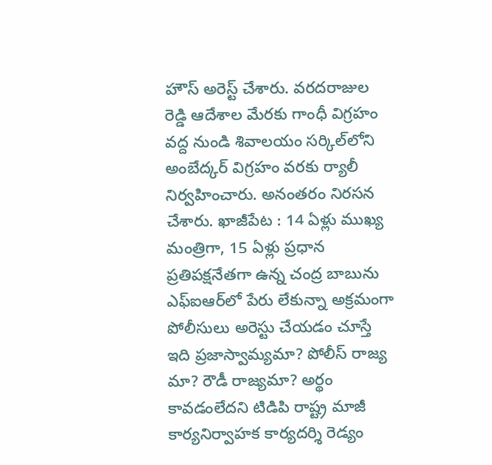హౌస్‌ అరెస్ట్‌ చేశారు. వరదరాజుల రెడ్డి ఆదేశాల మేరకు గాంధీ విగ్రహం వద్ద నుండి శివాలయం సర్కిల్‌లోని అంబేద్కర్‌ విగ్రహం వరకు ర్యాలీ నిర్వహించారు. అనంతరం నిరసన చేశారు. ఖాజీపేట : 14 ఏళ్లు ముఖ్య మంత్రిగా, 15 ఏళ్లు ప్రధాన ప్రతిపక్షనేతగా ఉన్న చంద్ర బాబును ఎఫ్‌ఐఆర్‌లో పేరు లేకున్నా అక్రమంగా పోలీసులు అరెస్టు చేయడం చూస్తే ఇది ప్రజాస్వామ్యమా? పోలీస్‌ రాజ్య మా? రౌడీ రాజ్యమా? అర్థం కావడంలేదని టిడిపి రాష్ట్ర మాజీ కార్యనిర్వాహక కార్యదర్శి రెడ్యం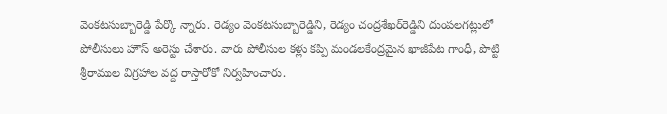వెంకటసుబ్బారెడ్డి పేర్కొ న్నారు. రెడ్యం వెంకటసుబ్బారెడ్డిని, రెడ్యం చంద్రశేఖర్‌రెడ్డిని దుంపలగట్లులో పోలీసులు హౌస్‌ అరెస్టు చేశారు. వారు పోలీసుల కళ్లు కప్పి మండలకేంద్రమైన ఖాజీపేట గాంధీ, పొట్టి శ్రీరాముల విగ్రహాల వద్ద రాస్తారోకో నిర్వహించారు.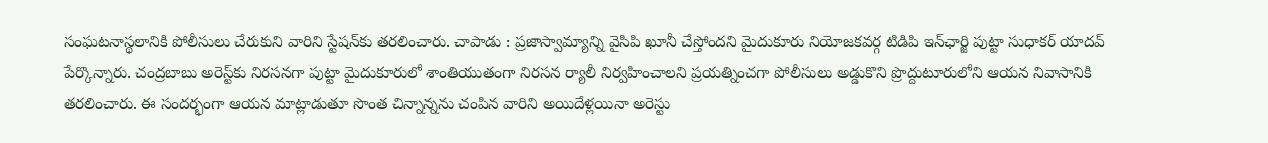సంఘటనాస్థలానికి పోలీసులు చేరుకుని వారిని స్టేషన్‌కు తరలించారు. చాపాడు : ప్రజాస్వామ్యాన్ని వైసిపి ఖూనీ చేస్తోందని మైదుకూరు నియోజకవర్గ టిడిపి ఇన్‌ఛార్జి పుట్టా సుధాకర్‌ యాదవ్‌ పేర్కొన్నారు. చంద్రబాబు అరెస్ట్‌కు నిరసనగా పుట్టా మైదుకూరులో శాంతియుతంగా నిరసన ర్యాలీ నిర్వహించాలని ప్రయత్నించగా పోలీసులు అడ్డుకొని ప్రొద్దుటూరులోని ఆయన నివాసానికి తరలించారు. ఈ సందర్భంగా ఆయన మాట్లాడుతూ సొంత చిన్నాన్నను చంపిన వారిని అయిదేళ్లయినా అరెస్టు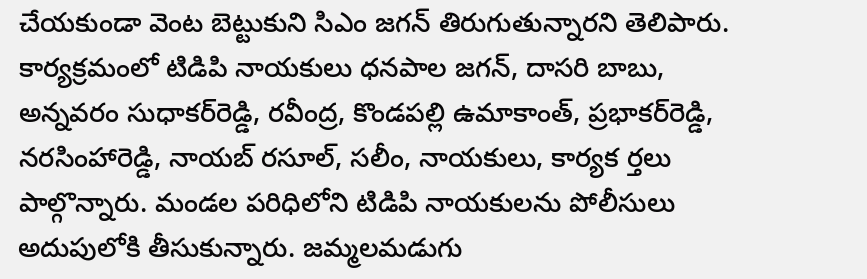చేయకుండా వెంట బెట్టుకుని సిఎం జగన్‌ తిరుగుతున్నారని తెలిపారు. కార్యక్రమంలో టిడిపి నాయకులు ధనపాల జగన్‌, దాసరి బాబు, అన్నవరం సుధాకర్‌రెడ్డి, రవీంద్ర, కొండపల్లి ఉమాకాంత్‌, ప్రభాకర్‌రెడ్డి, నరసింహారెడ్డి, నాయబ్‌ రసూల్‌, సలీం, నాయకులు, కార్యక ర్తలు పాల్గొన్నారు. మండల పరిధిలోని టిడిపి నాయకులను పోలీసులు అదుపులోకి తీసుకున్నారు. జమ్మలమడుగు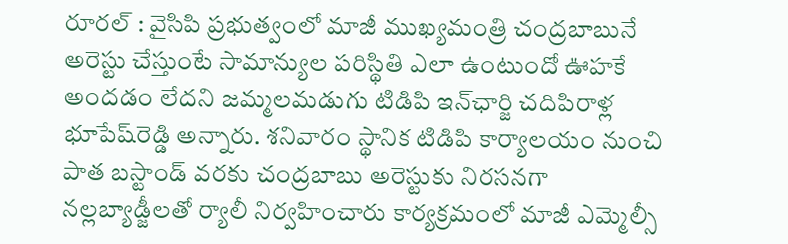రూరల్‌ : వైసిపి ప్రభుత్వంలో మాజీ ముఖ్యమంత్రి చంద్రబాబునే అరెస్టు చేస్తుంటే సామాన్యుల పరిస్థితి ఎలా ఉంటుందో ఊహకే అందడం లేదని జమ్మలమడుగు టిడిపి ఇన్‌ఛార్జి చదిపిరాళ్ల భూపేష్‌రెడ్డి అన్నారు. శనివారం స్థానిక టిడిపి కార్యాలయం నుంచి పాత బస్టాండ్‌ వరకు చంద్రబాబు అరెస్టుకు నిరసనగా నల్లబ్యాడ్జీలతో ర్యాలీ నిర్వహించారు కార్యక్రమంలో మాజీ ఎమ్మెల్సీ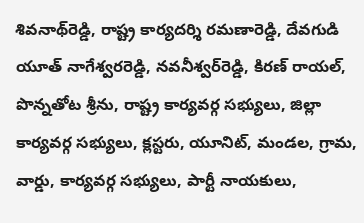శివనాథ్‌రెడ్డి, రాష్ట్ర కార్యదర్శి రమణారెడ్డి, దేవగుడి యూత్‌ నాగేశ్వరరెడ్డి, నవనీశ్వర్‌రెడ్డి, కిరణ్‌ రాయల్‌, పొన్నతోట శ్రీను, రాష్ట్ర కార్యవర్గ సభ్యులు, జిల్లా కార్యవర్గ సభ్యులు, క్లస్టరు, యూనిట్‌, మండల, గ్రామ, వార్డు, కార్యవర్గ సభ్యులు, పార్టీ నాయకులు,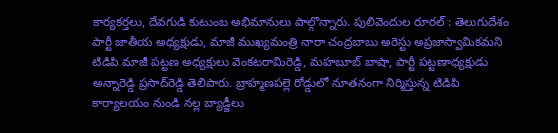కార్యకర్తలు, దేవగుడి కుటుంబ అభిమానులు పాల్గొన్నారు. పులివెందుల రూరల్‌ : తెలుగుదేశం పార్టీ జాతీయ అధ్యక్షుడు, మాజీ ముఖ్యమంత్రి నారా చంద్రబాబు అరెస్టు అప్రజాస్వామికమని టిడిపి మాజీ పట్టణ అధ్యక్షులు వెంకటరామిరెడ్డి, మహబూబ్‌ బాషా, పార్టీ పట్టణాధ్యక్షుడు అన్నారెడ్డి ప్రసాద్‌రెడ్డి తెలిపారు. బ్రాహ్మణపల్లె రోడ్డులో నూతనంగా నిర్మిస్తున్న టిడిపి కార్యాలయం నుండి నల్ల బ్యాడ్జీలు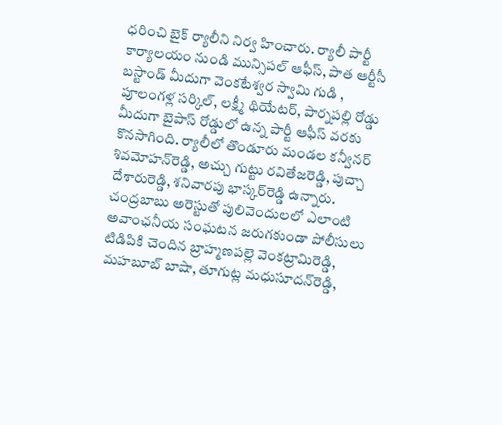ధరించి బైక్‌ ర్యాలీని నిర్వ హించారు. ర్యాలీ పార్టీ కార్యాలయం నుండి మున్సిపల్‌ ఆఫీస్‌, పాత ఆర్టీసీ బస్టాండ్‌ మీదుగా వెంకటేశ్వర స్వామి గుడి , పూలంగళ్ల సర్కిల్‌, లక్ష్మీ థియేటర్‌, పార్నపల్లి రోడ్డు మీదుగా బైపాస్‌ రోడ్డులో ఉన్న పార్టీ ఆఫీస్‌ వరకు కొనసాగింది. ర్యాలీలో తొండూరు మండల కన్వీనర్‌ శివమోహన్‌రెడ్డి, అచ్చు గుట్టు రవితేజరెడ్డి, పుచ్చా దేశారురెడ్డి, శనివారపు భాస్కర్‌రెడ్డి ఉన్నారు. చంద్రబాబు అరెస్టుతో పులివెందులలో ఎలాంటి అవాంఛనీయ సంఘటన జరుగకుండా పోలీసులు టిడిపికి చెందిన బ్రాహ్మణపల్లె వెంకట్రామిరెడ్డి, మహబూబ్‌ బాషా, తూగుట్ల మధుసూదన్‌రెడ్డి,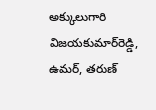అక్కులుగారి విజయకుమార్‌రెడ్డి, ఉమర్‌, తరుణ్‌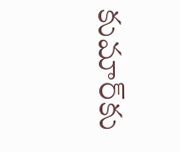కుమార్‌కు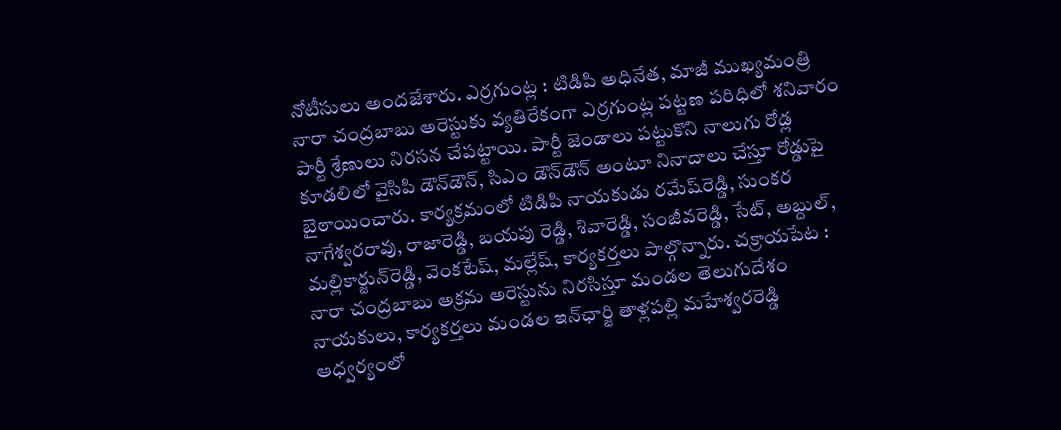నోటీసులు అందజేశారు. ఎర్రగుంట్ల : టిడిపి అధినేత, మాజీ ముఖ్యమంత్రి నారా చంద్రబాబు అరెస్టుకు వ్యతిరేకంగా ఎర్రగుంట్ల పట్టణ పరిధిలో శనివారం పార్టీ శ్రేణులు నిరసన చేపట్టాయి. పార్టీ జెండాలు పట్టుకొని నాలుగు రోడ్ల కూడలిలో వైసిపి డౌన్‌డౌన్‌, సిఎం డౌన్‌డౌన్‌ అంటూ నినాదాలు చేస్తూ రోడ్డుపై బైఠాయించారు. కార్యక్రమంలో టిడిపి నాయకుడు రమేష్‌రెడ్డి, సుంకర నాగేశ్వరరావు, రాజారెడ్డి, బయపు రెడ్డి, శివారెడ్డి, సంజీవరెడ్డి, సేట్‌, అబ్దుల్‌, మల్లికార్జున్‌రెడ్డి, వెంకటేష్‌, మల్లేష్‌, కార్యకర్తలు పాల్గొన్నారు. చక్రాయపేట : నారా చంద్రబాబు అక్రమ అరెస్టును నిరసిస్తూ మండల తెలుగుదేశం నాయకులు, కార్యకర్తలు మండల ఇన్‌ఛార్జి తాళ్లపల్లి మహేశ్వరరెడ్డి ఆధ్వర్యంలో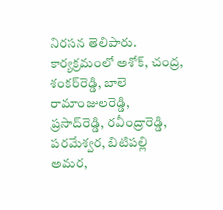నిరసన తెలిపారు. కార్యక్రమంలో అశోక్‌, చంద్ర, శంకర్‌రెడ్డి, బాలె రామాంజులరెడ్డి, ప్రసాద్‌రెడ్డి, రవీంద్రారెడ్డి, పరమేశ్వర, బిటిపల్లి అమర,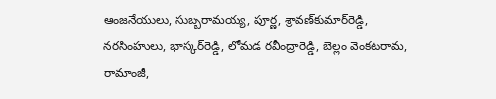ఆంజనేయులు, సుబ్బరామయ్య, పూర్ణ, శ్రావణ్‌కుమార్‌రెడ్డి, నరసింహులు, భాస్కర్‌రెడ్డి, లోమడ రవీంద్రారెడ్డి, బెల్లం వెంకటరామ, రామాంజీ,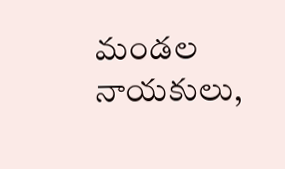మండల నాయకులు,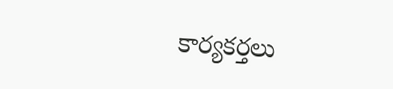కార్యకర్తలు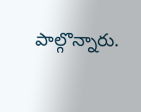పాల్గొన్నారు.